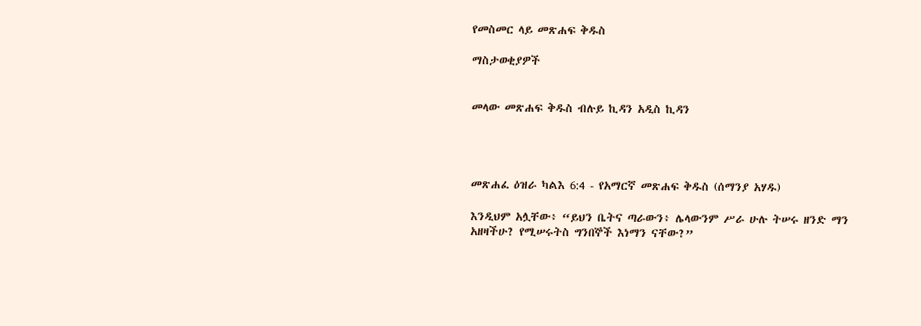የመስመር ላይ መጽሐፍ ቅዱስ

ማስታወቂያዎች


መላው መጽሐፍ ቅዱስ ብሉይ ኪዳን አዲስ ኪዳን




መጽሐፈ ዕዝራ ካልእ 6:4 - የአማርኛ መጽሐፍ ቅዱስ (ሰማንያ አሃዱ)

እንዲህም አሏቸው፥ “ይህን ቤትና ጣራውን፥ ሌላውንም ሥራ ሁሉ ትሠሩ ዘንድ ማን አዘዛችሁ? የሚሠሩትስ ግንበኞች እነማን ናቸው?”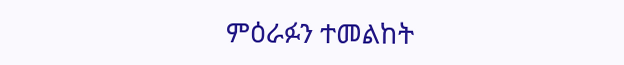ምዕራፉን ተመልከት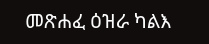መጽሐፈ ዕዝራ ካልእ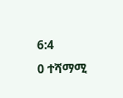6:4
0 ተሻማሚ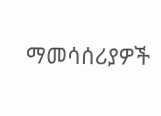ማመሳሰሪያዎች